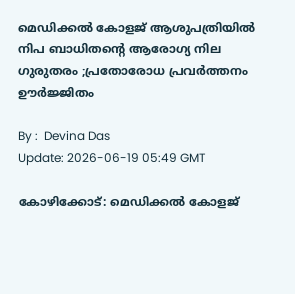മെഡിക്കല്‍ കോളജ് ആശുപത്രിയിൽ നിപ ബാധിതന്റെ ആരോഗ്യ നില ഗുരുതരം ;പ്രതോരോധ പ്രവർത്തനം ഊർജ്ജിതം

By :  Devina Das
Update: 2026-06-19 05:49 GMT

കോഴിക്കോട്: മെഡിക്കൽ കോളജ്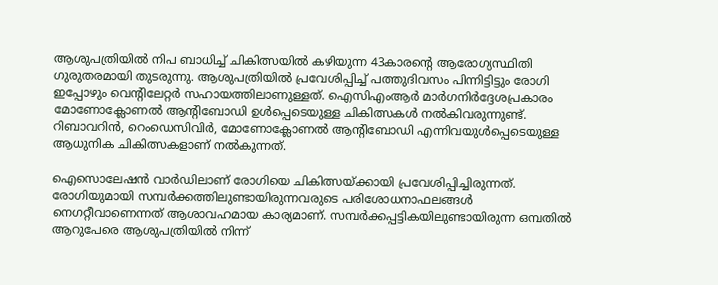ആശുപത്രിയിൽ നിപ ബാധിച്ച് ചികിത്സയിൽ കഴിയുന്ന 43കാരന്റെ ആരോഗ്യസ്ഥിതി ഗുരുതരമായി തുടരുന്നു. ആശുപത്രിയിൽ പ്രവേശിപ്പിച്ച് പത്തുദിവസം പിന്നിട്ടിട്ടും രോഗി ഇപ്പോഴും വെന്റിലേറ്റർ സഹായത്തിലാണുള്ളത്. ഐസിഎംആർ മാർഗനിർദ്ദേശപ്രകാരം മോണോക്ലോണൽ ആന്റിബോഡി ഉൾപ്പെടെയുള്ള ചികിത്സകൾ നൽകിവരുന്നുണ്ട്. റിബാവറിൻ, റെംഡെസിവിർ, മോണോക്ലോണൽ ആന്റിബോഡി എന്നിവയുൾപ്പെടെയുള്ള ആധുനിക ചികിത്സകളാണ് നൽകുന്നത്.

ഐസൊലേഷൻ വാർഡിലാണ് രോഗിയെ ചികിത്സയ്ക്കായി പ്രവേശിപ്പിച്ചിരുന്നത്. രോഗിയുമായി സമ്പർക്കത്തിലുണ്ടായിരുന്നവരുടെ പരിശോധനാഫലങ്ങൾ നെഗറ്റീവാണെന്നത് ആശാവഹമായ കാര്യമാണ്. സമ്പർക്കപ്പട്ടികയിലുണ്ടായിരുന്ന ഒമ്പതിൽ ആറുപേരെ ആശുപത്രിയിൽ നിന്ന്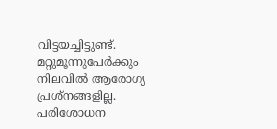വിട്ടയച്ചിട്ടുണ്ട്. മറ്റുമൂന്നുപേർക്കും നിലവിൽ ആരോഗ്യ പ്രശ്‌നങ്ങളില്ല. പരിശോധന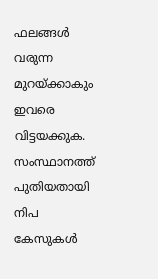ഫലങ്ങൾ വരുന്ന മുറയ്ക്കാകും ഇവരെ വിട്ടയക്കുക. സംസ്ഥാനത്ത് പുതിയതായി നിപ കേസുകൾ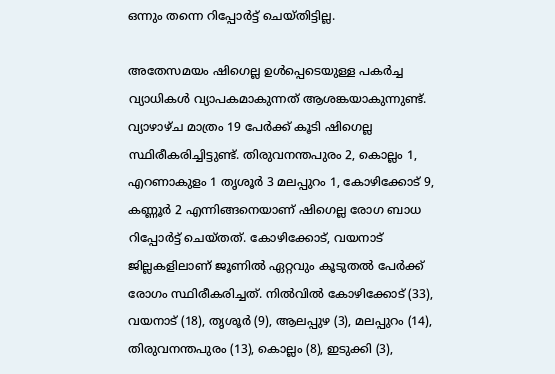ഒന്നും തന്നെ റിപ്പോർട്ട് ചെയ്തിട്ടില്ല.

അതേസമയം ഷിഗെല്ല ഉൾപ്പെടെയുള്ള പകർച്ച വ്യാധികൾ വ്യാപകമാകുന്നത് ആശങ്കയാകുന്നുണ്ട്. വ്യാഴാഴ്ച മാത്രം 19 പേർക്ക് കൂടി ഷിഗെല്ല സ്ഥിരീകരിച്ചിട്ടുണ്ട്. തിരുവനന്തപുരം 2, കൊല്ലം 1, എറണാകുളം 1 തൃശൂർ 3 മലപ്പുറം 1, കോഴിക്കോട് 9, കണ്ണൂർ 2 എന്നിങ്ങനെയാണ് ഷിഗെല്ല രോഗ ബാധ റിപ്പോർട്ട് ചെയ്തത്. കോഴിക്കോട്, വയനാട് ജില്ലകളിലാണ് ജൂണിൽ ഏറ്റവും കൂടുതൽ പേർക്ക് രോഗം സ്ഥിരീകരിച്ചത്. നിൽവിൽ കോഴിക്കോട് (33), വയനാട് (18), തൃശൂർ (9), ആലപ്പുഴ (3), മലപ്പുറം (14), തിരുവനന്തപുരം (13), കൊല്ലം (8), ഇടുക്കി (3),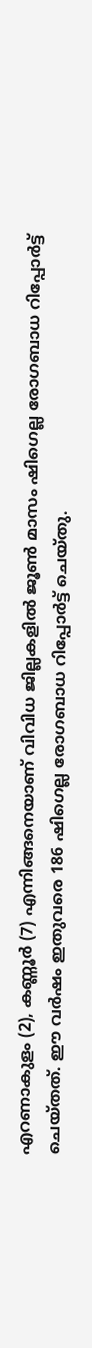എറണാകുളം (2), കണ്ണൂർ (7) എന്നിങ്ങനെയാണ് വിവിധ ജില്ലകളിൽ ജൂൺ മാസം ഷിഗെല്ല രോഗബാധ റിപ്പോർട്ട് ചെയ്തത്. ഈ വർഷം ഇതുവരെ 186 ഷിഗെല്ല രോഗബാധ റിപ്പോർട്ട് ചെയ്തു.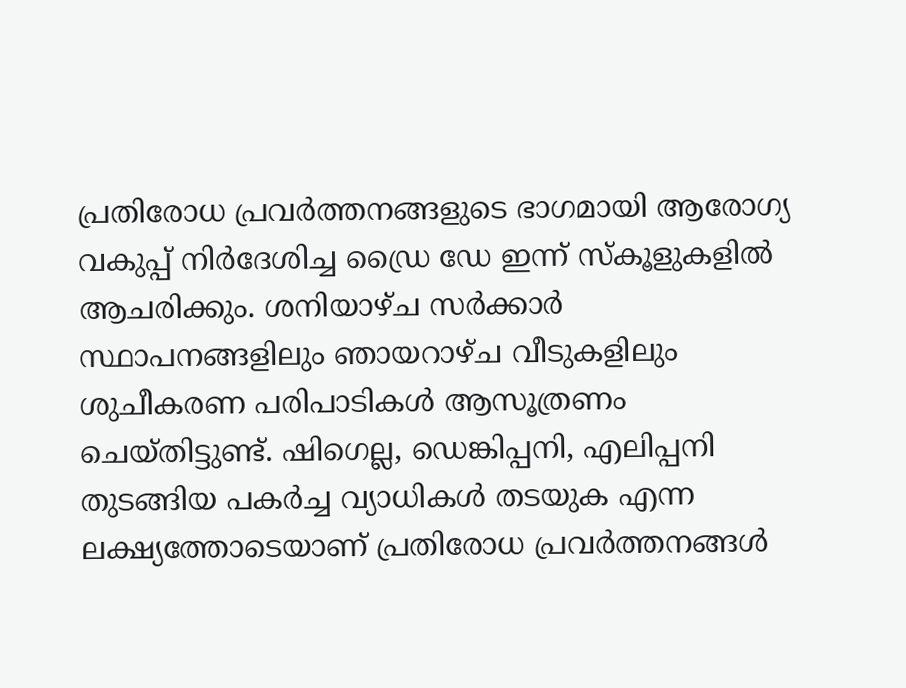പ്രതിരോധ പ്രവർത്തനങ്ങളുടെ ഭാഗമായി ആരോഗ്യ വകുപ്പ് നിർദേശിച്ച ഡ്രൈ ഡേ ഇന്ന് സ്‌കൂളുകളിൽ ആചരിക്കും. ശനിയാഴ്ച സർക്കാർ സ്ഥാപനങ്ങളിലും ഞായറാഴ്ച വീടുകളിലും ശുചീകരണ പരിപാടികൾ ആസൂത്രണം ചെയ്തിട്ടുണ്ട്. ഷിഗെല്ല, ഡെങ്കിപ്പനി, എലിപ്പനി തുടങ്ങിയ പകർച്ച വ്യാധികൾ തടയുക എന്ന ലക്ഷ്യത്തോടെയാണ് പ്രതിരോധ പ്രവർത്തനങ്ങൾ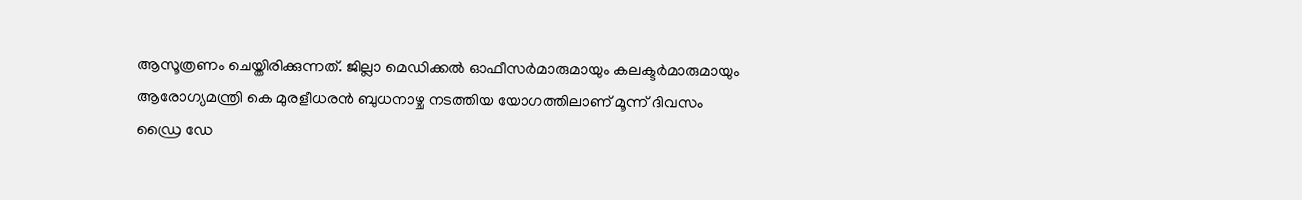ആസൂത്രണം ചെയ്തിരിക്കുന്നത്. ജില്ലാ മെഡിക്കൽ ഓഫീസർമാരുമായും കലക്ടർമാരുമായും ആരോഗ്യമന്ത്രി കെ മുരളീധരൻ ബുധനാഴ്ച നടത്തിയ യോഗത്തിലാണ് മൂന്ന് ദിവസം ഡ്രൈ ഡേ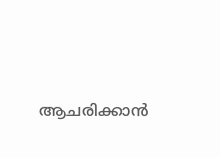ആചരിക്കാൻ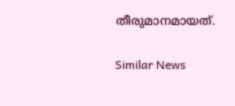തീരുമാനമായത്.

Similar News